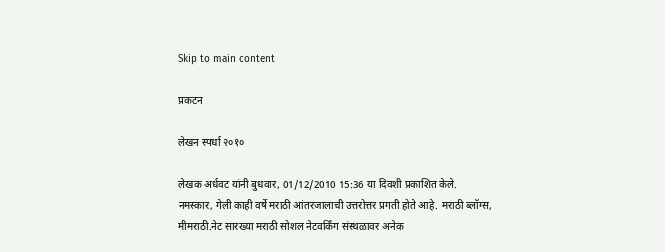Skip to main content

प्रकटन

लेखन स्पर्धा २०१०

लेखक अर्धवट यांनी बुधवार, 01/12/2010 15:36 या दिवशी प्रकाशित केले.
नमस्कार, गेली काही वर्षे मराठी आंतरजालाची उत्तरोत्तर प्रगती होते आहे. मराठी ब्लॉग्स, मीमराठी.नेट सारख्या मराठी सोशल नेटवर्किंग संस्थळावर अनेक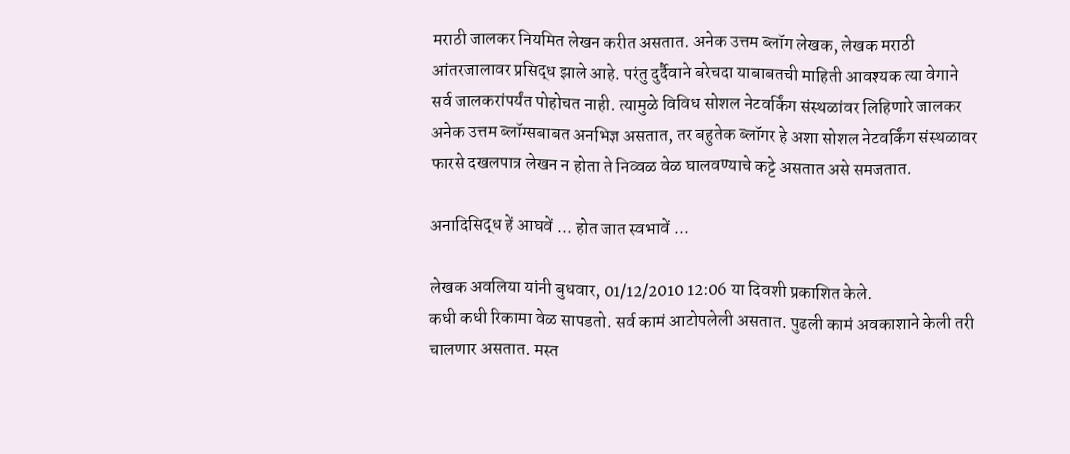मराठी जालकर नियमित लेखन करीत असतात. अनेक उत्तम ब्लॉग लेखक, लेखक मराठी आंतरजालावर प्रसिद्ध झाले आहे. परंतु दुर्दैवाने बरेचदा याबाबतची माहिती आवश्यक त्या वेगाने सर्व जालकरांपर्यंत पोहोचत नाही. त्यामुळे विविध सोशल नेटवर्किंग संस्थळांवर लिहिणारे जालकर अनेक उत्तम ब्लॉग्सबाबत अनभिज्ञ असतात, तर बहुतेक ब्लॉगर हे अशा सोशल नेटवर्किंग संस्थळावर फारसे दखलपात्र लेखन न होता ते निव्वळ वेळ घालवण्याचे कट्टे असतात असे समजतात.

अनादिसिद्ध हें आघवें ... होत जात स्वभावें ...

लेखक अवलिया यांनी बुधवार, 01/12/2010 12:06 या दिवशी प्रकाशित केले.
कधी कधी रिकामा वेळ सापडतो. सर्व कामं आटोपलेली असतात. पुढली कामं अवकाशाने केली तरी चालणार असतात. मस्त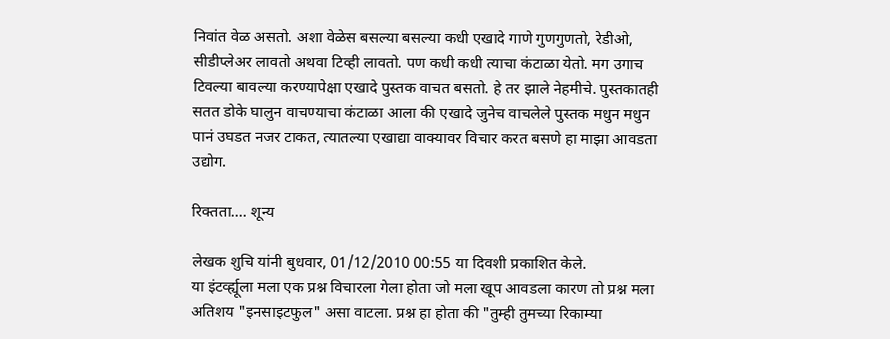निवांत वेळ असतो. अशा वेळेस बसल्या बसल्या कधी एखादे गाणे गुणगुणतो, रेडीओ, सीडीप्लेअर लावतो अथवा टिव्ही लावतो. पण कधी कधी त्याचा कंटाळा येतो. मग उगाच टिवल्या बावल्या करण्यापेक्षा एखादे पुस्तक वाचत बसतो. हे तर झाले नेहमीचे. पुस्तकातही सतत डोके घालुन वाचण्याचा कंटाळा आला की एखादे जुनेच वाचलेले पुस्तक मधुन मधुन पानं उघडत नजर टाकत, त्यातल्या एखाद्या वाक्यावर विचार करत बसणे हा माझा आवडता उद्योग.

रिक्तता.... शून्य

लेखक शुचि यांनी बुधवार, 01/12/2010 00:55 या दिवशी प्रकाशित केले.
या इंटर्व्ह्यूला मला एक प्रश्न विचारला गेला होता जो मला खूप आवडला कारण तो प्रश्न मला अतिशय "इनसाइटफुल" असा वाटला. प्रश्न हा होता की "तुम्ही तुमच्या रिकाम्या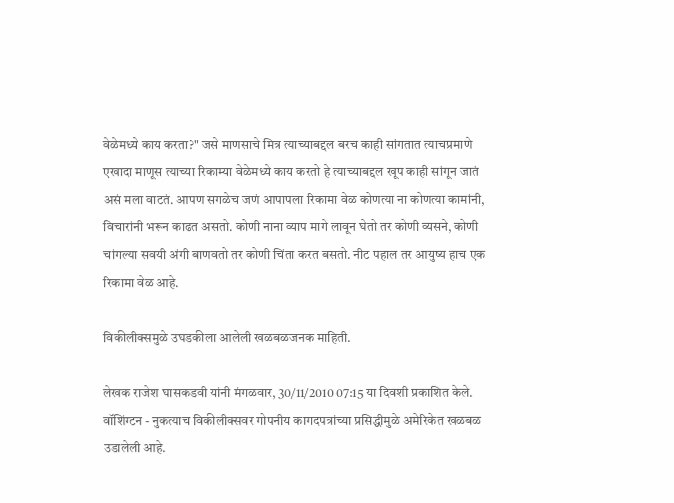वेळेमध्ये काय करता?" जसे माणसाचे मित्र त्याच्याबद्दल बरच काही सांगतात त्याचप्रमाणे एखादा माणूस त्याच्या रिकाम्या वेळेमध्ये काय करतो हे त्याच्याबद्दल खूप काही सांगून जातं असं मला वाटतं. आपण सगळेच जणं आपापला रिकामा वेळ कोणत्या ना कोणत्या कामांनी, विचारांनी भरून काढत असतो. कोणी नाना व्याप मागे लावून घेतो तर कोणी व्यसने, कोणी चांगल्या सवयी अंगी बाणवतो तर कोणी चिंता करत बसतो. नीट पहाल तर आयुष्य हाच एक रिकामा वेळ आहे.

विकीलीक्समुळे उघडकीला आलेली खळबळजनक माहिती.

लेखक राजेश घासकडवी यांनी मंगळवार, 30/11/2010 07:15 या दिवशी प्रकाशित केले.
वॉशिंग्टन - नुकत्याच विकीलीक्सवर गोपनीय कागदपत्रांच्या प्रसिद्धीमुळे अमेरिकेत खळबळ उडालेली आहे.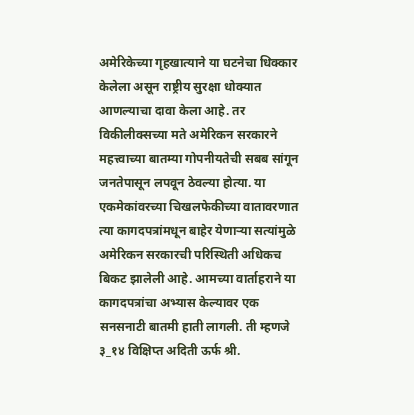अमेरिकेच्या गृहखात्याने या घटनेचा धिक्कार केलेला असून राष्ट्रीय सुरक्षा धोक्यात आणल्याचा दावा केला आहे. तर विकीलीक्सच्या मते अमेरिकन सरकारने महत्त्वाच्या बातम्या गोपनीयतेची सबब सांगून जनतेपासून लपवून ठेवल्या होत्या. या एकमेकांवरच्या चिखलफेकीच्या वातावरणात त्या कागदपत्रांमधून बाहेर येणाऱ्या सत्यांमुळे अमेरिकन सरकारची परिस्थिती अधिकच बिकट झालेली आहे. आमच्या वार्ताहराने या कागदपत्रांचा अभ्यास केल्यावर एक सनसनाटी बातमी हाती लागली. ती म्हणजे ३_१४ विक्षिप्त अदिती ऊर्फ श्री.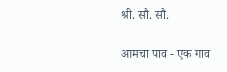श्री. सौ. सौ.

आमचा पाव - एक गाव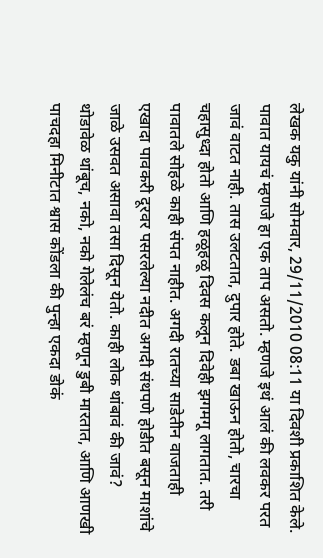लेखक यकु यांनी सोमवार, 29/11/2010 08:11 या दिवशी प्रकाशित केले.
पावात यायचं म्हणजे हा एक ताप असतो. म्हणजे इथं आलं की लवकर परत जावं वाटत नाही. तास उलटतात, दुपार होते. डबा खाऊन होतो, चारचा चहासुध्दा होतो आणि हळूहळू दिवस कलून दिवेही झगमगू लागतात. तरी पावातले सोहळे काही संपत नाहीत. अगदी रातच्या साडेतीन वाजताही एखादा पावकरी दूरवर पसरलेल्या नदीत अगदी संथपणे होडीत बसून माशांचे जाळे उसवत असावा तसा दिसून येतो. काही लोक थांबावं की जावं? थोडावेळ थांबूच, नको, नको गेलेलंच बरं म्हणून डुबी मारतात, आणि आणखी पाचदहा मिनीटात श्वास कोंडला की पुन्हा एकदा डोकं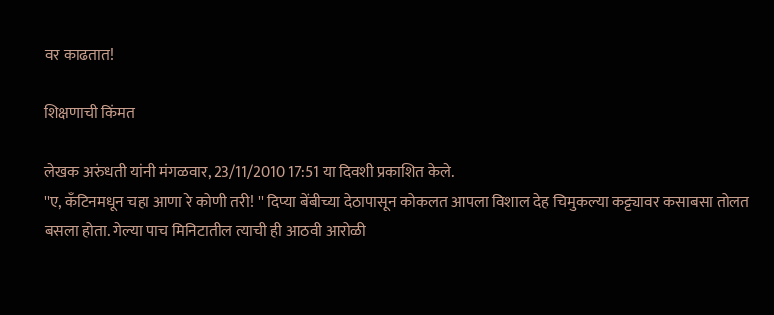वर काढतात!

शिक्षणाची किंमत

लेखक अरुंधती यांनी मंगळवार, 23/11/2010 17:51 या दिवशी प्रकाशित केले.
''ए, कँटिनमधून चहा आणा रे कोणी तरी! '' दिप्या बेंबीच्या देठापासून कोकलत आपला विशाल देह चिमुकल्या कट्ट्यावर कसाबसा तोलत बसला होता. गेल्या पाच मिनिटातील त्याची ही आठवी आरोळी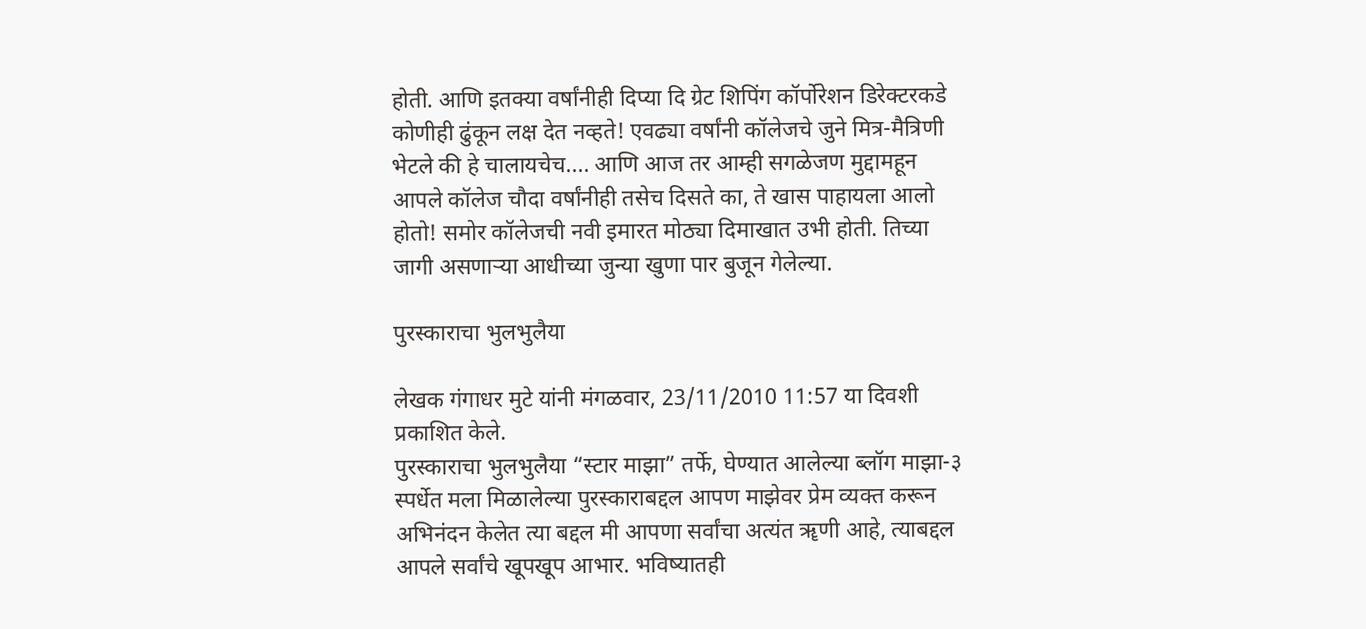होती. आणि इतक्या वर्षांनीही दिप्या दि ग्रेट शिपिंग कॉर्पोरेशन डिरेक्टरकडे कोणीही ढुंकून लक्ष देत नव्हते! एवढ्या वर्षांनी कॉलेजचे जुने मित्र-मैत्रिणी भेटले की हे चालायचेच.... आणि आज तर आम्ही सगळेजण मुद्दामहून आपले कॉलेज चौदा वर्षांनीही तसेच दिसते का, ते खास पाहायला आलो होतो! समोर कॉलेजची नवी इमारत मोठ्या दिमाखात उभी होती. तिच्या जागी असणाऱ्या आधीच्या जुन्या खुणा पार बुजून गेलेल्या.

पुरस्काराचा भुलभुलैया

लेखक गंगाधर मुटे यांनी मंगळवार, 23/11/2010 11:57 या दिवशी प्रकाशित केले.
पुरस्काराचा भुलभुलैया “स्टार माझा” तर्फे, घेण्यात आलेल्या ब्लॉग माझा-३ स्पर्धेत मला मिळालेल्या पुरस्काराबद्दल आपण माझेवर प्रेम व्यक्त करून अभिनंदन केलेत त्या बद्दल मी आपणा सर्वांचा अत्यंत ॠणी आहे, त्याबद्दल आपले सर्वांचे खूपखूप आभार. भविष्यातही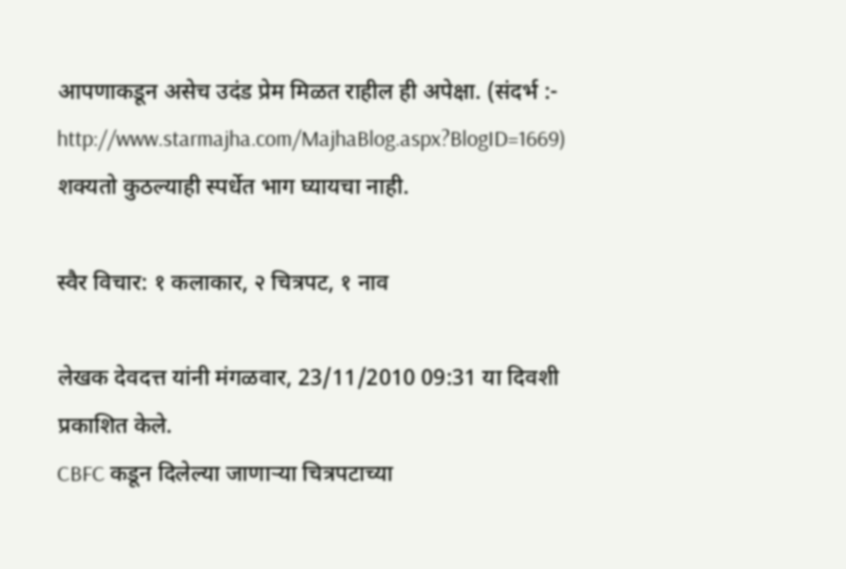आपणाकडून असेच उदंड प्रेम मिळत राहील ही अपेक्षा. (संदर्भ :- http://www.starmajha.com/MajhaBlog.aspx?BlogID=1669) शक्यतो कुठल्याही स्पर्धेत भाग घ्यायचा नाही.

स्वैर विचार: १ कलाकार, २ चित्रपट, १ नाव

लेखक देवदत्त यांनी मंगळवार, 23/11/2010 09:31 या दिवशी प्रकाशित केले.
CBFC कडून दिलेल्या जाणार्‍या चित्रपटाच्या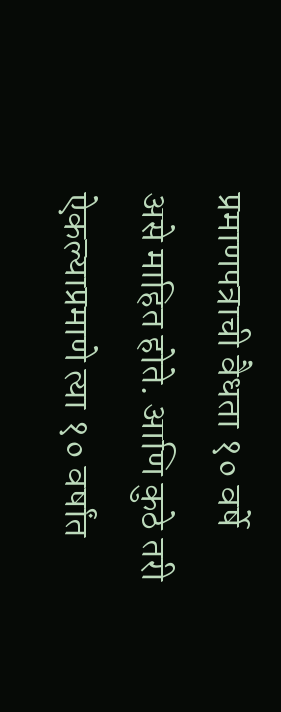प्रमाणपत्राची वैधता १० वर्षे असे माहित होते. आणि कुठे तरी ऐकल्याप्रमाणे त्या १० वर्षांत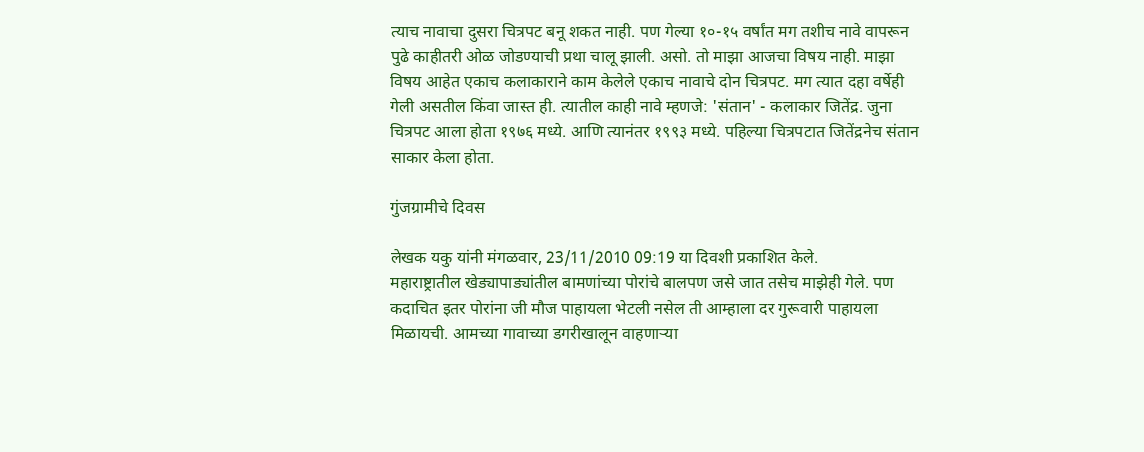त्याच नावाचा दुसरा चित्रपट बनू शकत नाही. पण गेल्या १०-१५ वर्षांत मग तशीच नावे वापरून पुढे काहीतरी ओळ जोडण्याची प्रथा चालू झाली. असो. तो माझा आजचा विषय नाही. माझा विषय आहेत एकाच कलाकाराने काम केलेले एकाच नावाचे दोन चित्रपट. मग त्यात दहा वर्षेही गेली असतील किंवा जास्त ही. त्यातील काही नावे म्हणजे: 'संतान' - कलाकार जितेंद्र. जुना चित्रपट आला होता १९७६ मध्ये. आणि त्यानंतर १९९३ मध्ये. पहिल्या चित्रपटात जितेंद्रनेच संतान साकार केला होता.

गुंजग्रामीचे दिवस

लेखक यकु यांनी मंगळवार, 23/11/2010 09:19 या दिवशी प्रकाशित केले.
महाराष्ट्रातील खेड्यापाड्यांतील बामणांच्या पोरांचे बालपण जसे जात तसेच माझेही गेले. पण कदाचित इतर पोरांना जी मौज पाहायला भेटली नसेल ती आम्हाला दर गुरूवारी पाहायला मिळायची. आमच्या गावाच्या डगरीखालून वाहणार्‍या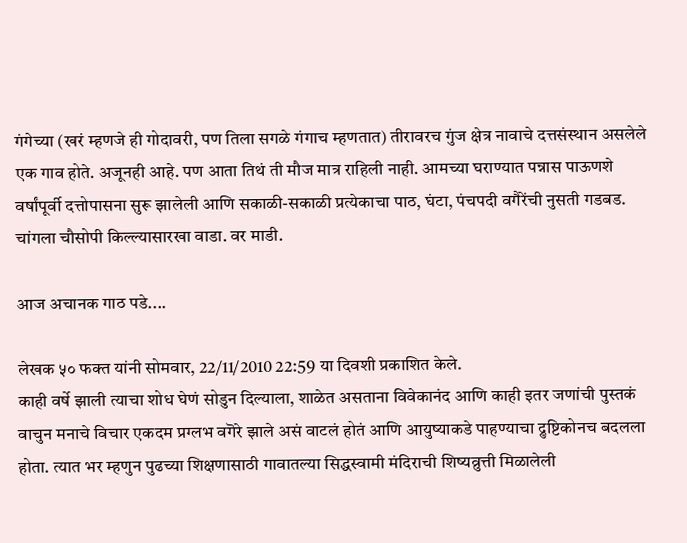गंगेच्या (खरं म्हणजे ही गोदावरी, पण तिला सगळे गंगाच म्हणतात) तीरावरच गुंज क्षेत्र नावाचे दत्तसंस्थान असलेले एक गाव होते. अजूनही आहे. पण आता तिथं ती मौज मात्र राहिली नाही. आमच्या घराण्यात पन्नास पाऊणशे वर्षांपूर्वी दत्तोपासना सुरू झालेली आणि सकाळी-सकाळी प्रत्येकाचा पाठ, घंटा, पंचपदी वगैरेंची नुसती गडबड. चांगला चौसोपी किल्ल्यासारखा वाडा. वर माडी.

आज अचानक गाठ पडे....

लेखक ५० फक्त यांनी सोमवार, 22/11/2010 22:59 या दिवशी प्रकाशित केले.
काही वर्षे झाली त्याचा शोध घेणं सोडुन दिल्याला, शाळेत असताना विवेकानंद आणि काही इतर जणांची पुस्तकं वाचुन मनाचे विचार एकदम प्रग्लभ वगॆरे झाले असं वाटलं होतं आणि आयुष्याकडे पाहण्याचा द्रुष्टिकोनच बदलला होता. त्यात भर म्हणुन पुढच्या शिक्षणासाठी गावातल्या सिद्धस्वामी मंदिराची शिष्यव्रुत्ती मिळालेली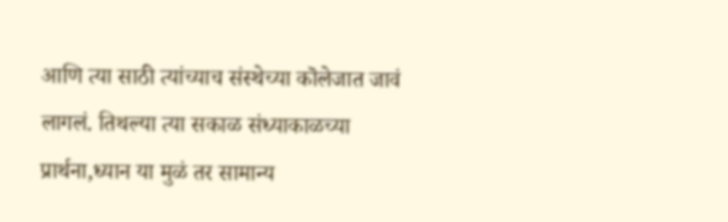आणि त्या साठी त्यांच्याच संस्थेच्या कॊलेजात जावं लागलं. तिथल्या त्या सकाळ संध्याकाळच्या प्रार्थना,ध्यान या मुळं तर सामान्य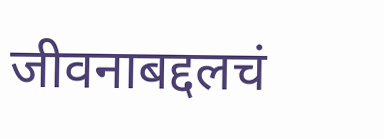जीवनाबद्दलचं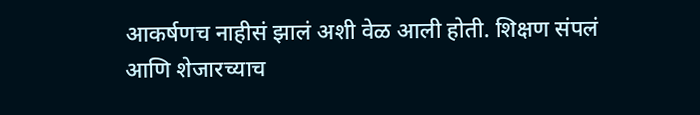आकर्षणच नाहीसं झालं अशी वेळ आली होती. शिक्षण संपलं आणि शेजारच्याच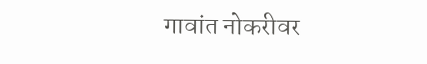गावांत नोकरीवर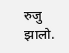रुजु झालो.